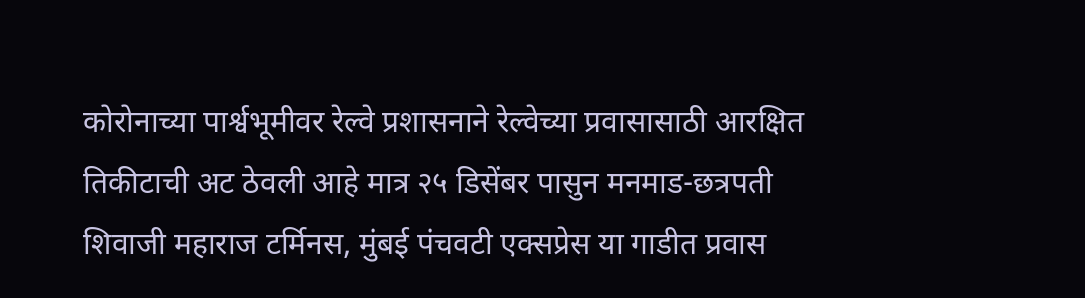कोरोनाच्या पार्श्वभूमीवर रेल्वे प्रशासनाने रेल्वेच्या प्रवासासाठी आरक्षित तिकीटाची अट ठेवली आहे मात्र २५ डिसेंबर पासुन मनमाड-छत्रपती शिवाजी महाराज टर्मिनस, मुंबई पंचवटी एक्सप्रेस या गाडीत प्रवास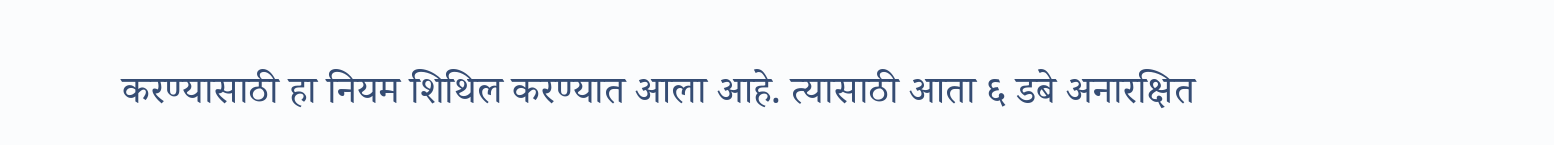करण्यासाठी हा नियम शिथिल करण्यात आला आहे. त्यासाठी आता ६ डबे अनारक्षित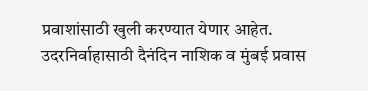प्रवाशांसाठी खुली करण्यात येणार आहेत. उदरनिर्वाहासाठी दैनंदिन नाशिक व मुंबई प्रवास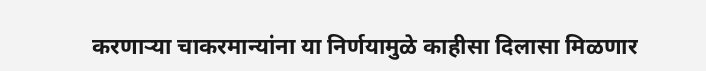करणाऱ्या चाकरमान्यांना या निर्णयामुळे काहीसा दिलासा मिळणार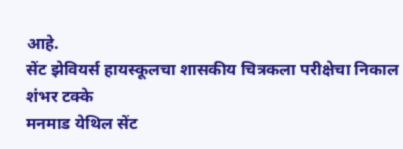आहे.
सेंट झेवियर्स हायस्कूलचा शासकीय चित्रकला परीक्षेचा निकाल शंभर टक्के
मनमाड येथिल सेंट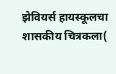झेवियर्स हायस्कूलचा शासकीय चित्रकला(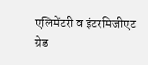एलिमेंटरी व इंटरमिजीएट ग्रेड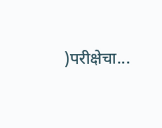)परीक्षेचा...